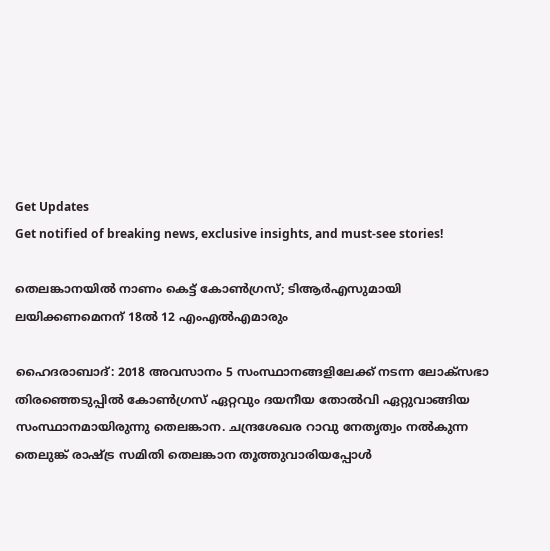Get Updates
Get notified of breaking news, exclusive insights, and must-see stories!

തെലങ്കാനയിൽ നാണം കെട്ട് കോൺഗ്രസ്; ടിആർഎസുമായി ലയിക്കണമെനന് 18ൽ 12 എംഎൽഎമാരും

ഹൈദരാബാദ്: 2018 അവസാനം 5 സംസ്ഥാനങ്ങളിലേക്ക് നടന്ന ലോക്സഭാ തിരഞ്ഞെടുപ്പിൽ കോൺഗ്രസ് ഏറ്റവും ദയനീയ തോൽവി ഏറ്റുവാങ്ങിയ സംസ്ഥാനമായിരുന്നു തെലങ്കാന. ചന്ദ്രശേഖര റാവു നേതൃത്വം നൽകുന്ന തെലുങ്ക് രാഷ്ട്ര സമിതി തെലങ്കാന തൂത്തുവാരിയപ്പോൾ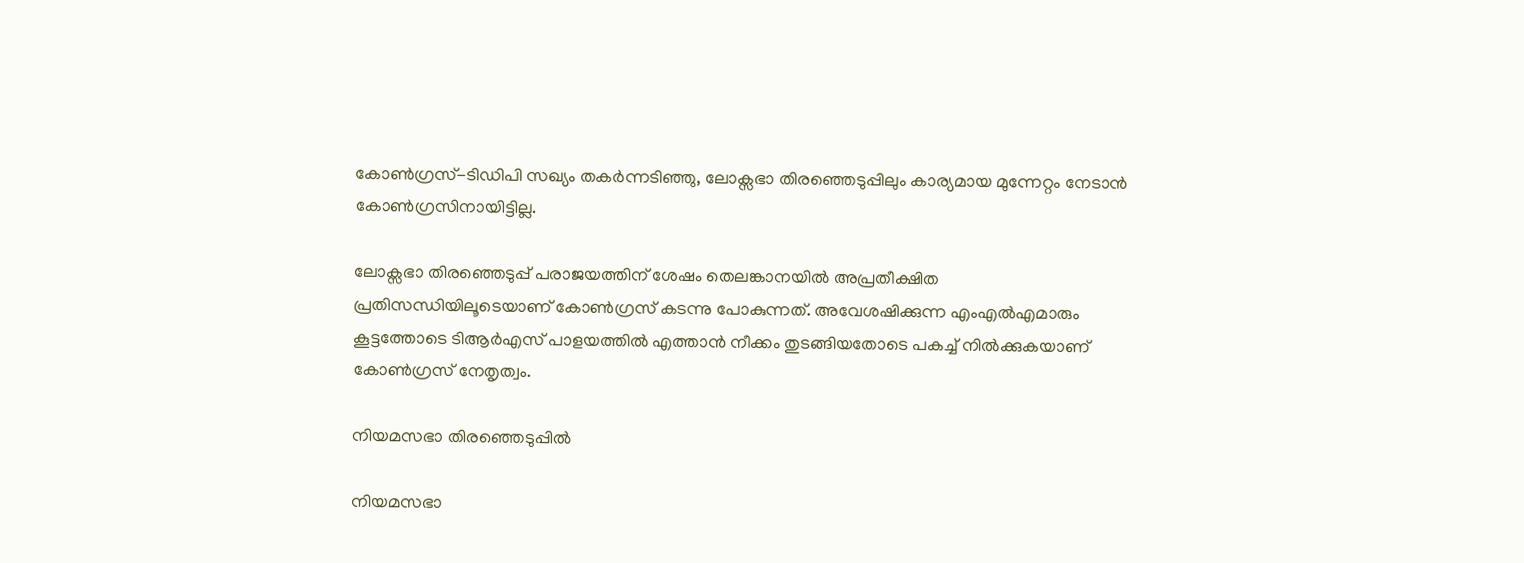കോൺഗ്രസ്-ടിഡിപി സഖ്യം തകർന്നടിഞ്ഞു, ലോക്സഭാ തിരഞ്ഞെടുപ്പിലും കാര്യമായ മുന്നേറ്റം നേടാൻ കോൺഗ്രസിനായിട്ടില്ല.

ലോക്സഭാ തിരഞ്ഞെടുപ്പ് പരാജയത്തിന് ശേഷം തെലങ്കാനയിൽ അപ്രതീക്ഷിത പ്രതിസന്ധിയിലൂടെയാണ് കോൺഗ്രസ് കടന്നു പോകുന്നത്. അവേശഷിക്കുന്ന എംഎൽഎമാരും കൂട്ടത്തോടെ ടിആർഎസ് പാളയത്തിൽ എത്താൻ നീക്കം തുടങ്ങിയതോടെ പകച്ച് നിൽക്കുകയാണ് കോൺഗ്രസ് നേതൃത്വം.

നിയമസഭാ തിരഞ്ഞെടുപ്പിൽ

നിയമസഭാ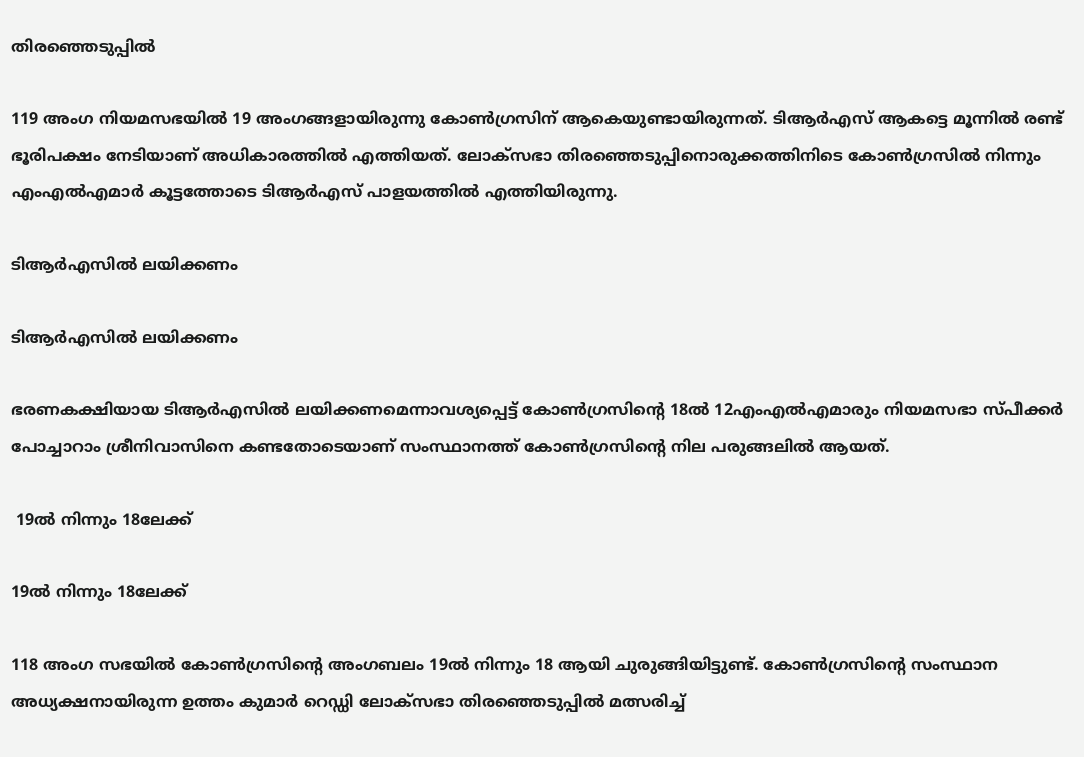തിരഞ്ഞെടുപ്പിൽ

119 അംഗ നിയമസഭയിൽ 19 അംഗങ്ങളായിരുന്നു കോൺഗ്രസിന് ആകെയുണ്ടായിരുന്നത്. ടിആർഎസ് ആകട്ടെ മൂന്നിൽ രണ്ട് ഭൂരിപക്ഷം നേടിയാണ് അധികാരത്തിൽ എത്തിയത്. ലോക്സഭാ തിരഞ്ഞെടുപ്പിനൊരുക്കത്തിനിടെ കോൺഗ്രസിൽ നിന്നും എംഎൽഎമാർ കൂട്ടത്തോടെ ടിആർഎസ് പാളയത്തിൽ എത്തിയിരുന്നു.

ടിആർഎസിൽ ലയിക്കണം

ടിആർഎസിൽ ലയിക്കണം

ഭരണകക്ഷിയായ ടിആർഎസിൽ ലയിക്കണമെന്നാവശ്യപ്പെട്ട് കോൺഗ്രസിന്റെ 18ൽ 12എംഎൽഎമാരും നിയമസഭാ സ്പീക്കർ പോച്ചാറാം ശ്രീനിവാസിനെ കണ്ടതോടെയാണ് സംസ്ഥാനത്ത് കോൺഗ്രസിന്റെ നില പരുങ്ങലിൽ ആയത്.

 19ൽ നിന്നും 18ലേക്ക്

19ൽ നിന്നും 18ലേക്ക്

118 അംഗ സഭയിൽ കോൺഗ്രസിന്റെ അംഗബലം 19ൽ നിന്നും 18 ആയി ചുരുങ്ങിയിട്ടുണ്ട്. കോൺഗ്രസിന്റെ സംസ്ഥാന അധ്യക്ഷനായിരുന്ന ഉത്തം കുമാർ റെഡ്ഡി ലോക്സഭാ തിരഞ്ഞെടുപ്പിൽ മത്സരിച്ച്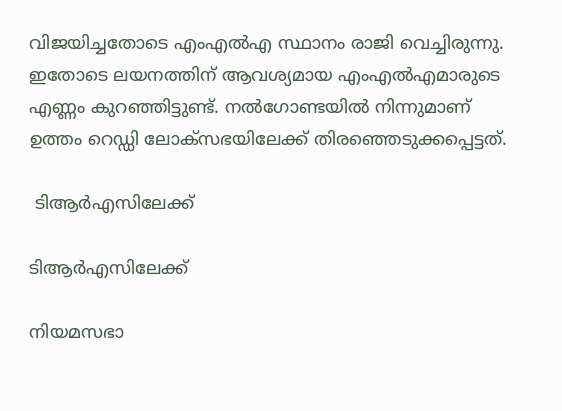വിജയിച്ചതോടെ എംഎൽഎ സ്ഥാനം രാജി വെച്ചിരുന്നു. ഇതോടെ ലയനത്തിന് ആവശ്യമായ എംഎൽഎമാരുടെ എണ്ണം കുറഞ്ഞിട്ടുണ്ട്. നൽഗോണ്ടയിൽ നിന്നുമാണ് ഉത്തം റെഡ്ഡി ലോക്സഭയിലേക്ക് തിരഞ്ഞെടുക്കപ്പെട്ടത്.

 ടിആർഎസിലേക്ക്

ടിആർഎസിലേക്ക്

നിയമസഭാ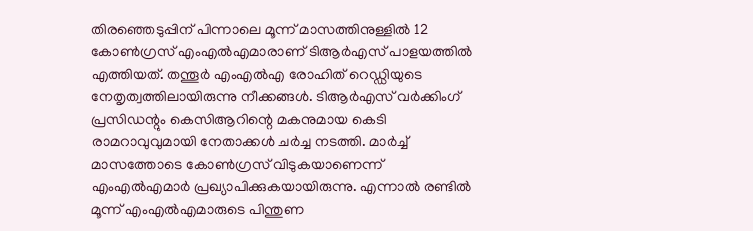തിരഞ്ഞെടുപ്പിന് പിന്നാലെ മൂന്ന് മാസത്തിനുള്ളിൽ 12 കോൺഗ്രസ് എംഎൽഎമാരാണ് ടിആർഎസ് പാളയത്തിൽ എത്തിയത്. തന്തൂർ എംഎൽഎ രോഹിത് റെഡ്ഡിയുടെ നേതൃത്വത്തിലായിരുന്നു നീക്കങ്ങൾ. ടിആർഎസ് വർക്കിംഗ് പ്രസിഡന്റും കെസിആറിന്റെ മകനുമായ കെടി രാമറാവുവുമായി നേതാക്കൾ ചർച്ച നടത്തി. മാർച്ച് മാസത്തോടെ കോൺഗ്രസ് വിടുകയാണെന്ന് എംഎൽഎമാർ പ്രഖ്യാപിക്കുകയായിരുന്നു. എന്നാൽ രണ്ടിൽ മൂന്ന് എംഎൽഎമാരുടെ പിന്തുണ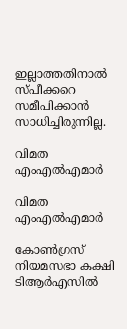ഇല്ലാത്തതിനാൽ സ്പീക്കറെ സമീപിക്കാൻ സാധിച്ചിരുന്നില്ല.

വിമത എംഎൽഎമാർ

വിമത എംഎൽഎമാർ

കോൺഗ്രസ് നിയമസഭാ കക്ഷി ടിആർഎസിൽ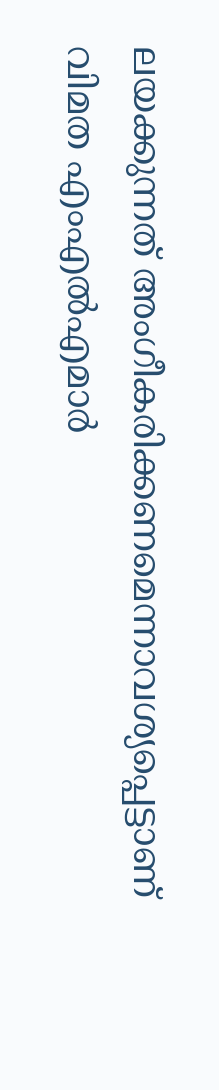ലയക്കുന്നത് അംഗീകരിക്കണമെന്നാവശ്യപ്പെട്ടാണ് വിമത എംഎൽഎമാർ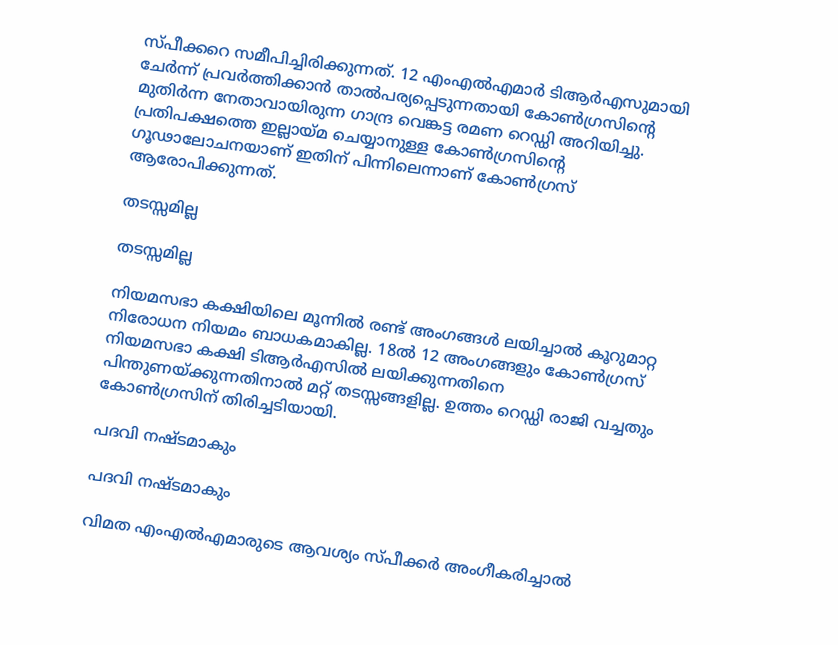സ്പീക്കറെ സമീപിച്ചിരിക്കുന്നത്. 12 എംഎൽഎമാർ ടിആർഎസുമായി ചേർന്ന് പ്രവർത്തിക്കാൻ താൽപര്യപ്പെടുന്നതായി കോൺഗ്രസിന്റെ മുതിർന്ന നേതാവായിരുന്ന ഗാന്ദ്ര വെങ്കട്ട രമണ റെഡ്ഡി അറിയിച്ചു. പ്രതിപക്ഷത്തെ ഇല്ലായ്മ ചെയ്യാനുള്ള കോൺഗ്രസിന്റെ ഗൂഢാലോചനയാണ് ഇതിന് പിന്നിലെന്നാണ് കോൺഗ്രസ് ആരോപിക്കുന്നത്.

തടസ്സമില്ല

തടസ്സമില്ല

നിയമസഭാ കക്ഷിയിലെ മൂന്നിൽ രണ്ട് അംഗങ്ങൾ ലയിച്ചാൽ കൂറുമാറ്റ നിരോധന നിയമം ബാധകമാകില്ല. 18ൽ 12 അംഗങ്ങളും കോൺഗ്രസ് നിയമസഭാ കക്ഷി ടിആർഎസിൽ ലയിക്കുന്നതിനെ പിന്തുണയ്ക്കുന്നതിനാൽ മറ്റ് തടസ്സങ്ങളില്ല. ഉത്തം റെഡ്ഡി രാജി വച്ചതും കോൺഗ്രസിന് തിരിച്ചടിയായി.

പദവി നഷ്ടമാകും

പദവി നഷ്ടമാകും

വിമത എംഎൽഎമാരുടെ ആവശ്യം സ്പീക്കർ അംഗീകരിച്ചാൽ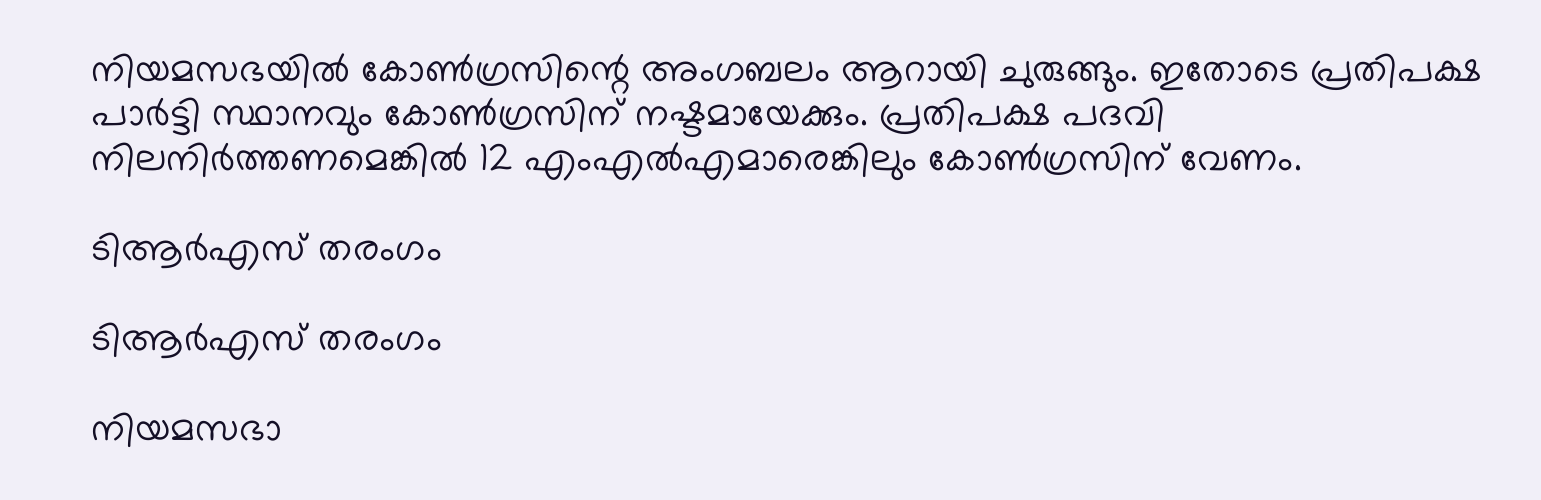നിയമസഭയിൽ കോൺഗ്രസിന്റെ അംഗബലം ആറായി ചുരുങ്ങും. ഇതോടെ പ്രതിപക്ഷ പാർട്ടി സ്ഥാനവും കോൺഗ്രസിന് നഷ്ടമായേക്കും. പ്രതിപക്ഷ പദവി നിലനിർത്തണമെങ്കിൽ 12 എംഎൽഎമാരെങ്കിലും കോൺഗ്രസിന് വേണം.

ടിആർഎസ് തരംഗം

ടിആർഎസ് തരംഗം

നിയമസഭാ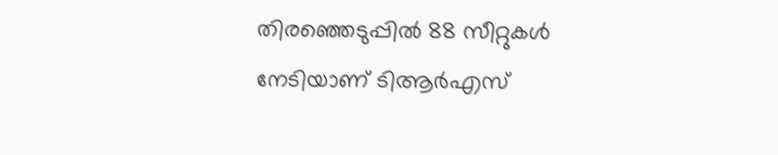തിരഞ്ഞെടുപ്പിൽ 88 സീറ്റുകൾ നേടിയാണ് ടിആർഎസ്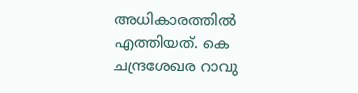അധികാരത്തിൽ എത്തിയത്. കെ ചന്ദ്രശേഖര റാവു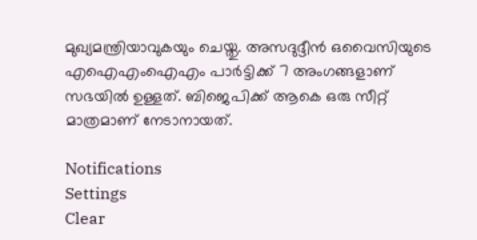മുഖ്യമന്ത്രിയാവുകയും ചെയ്തു. അസദുദ്ദീൻ ഒവൈസിയുടെ എഐഎംഐഎം പാർട്ടിക്ക് 7 അംഗങ്ങളാണ് സഭയിൽ ഉള്ളത്. ബിജെപിക്ക് ആകെ ഒരു സീറ്റ് മാത്രമാണ് നേടാനായത്.

Notifications
Settings
Clear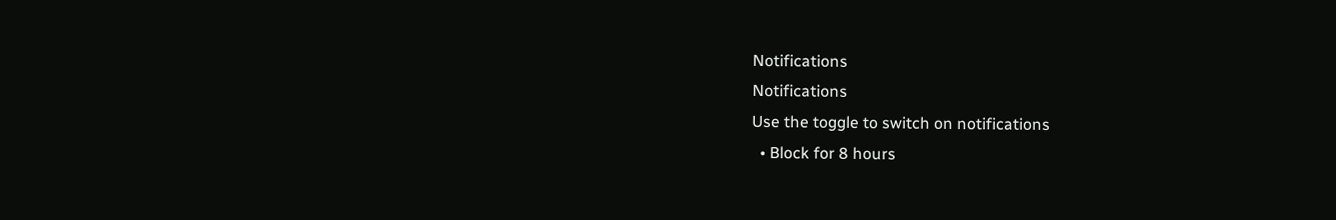Notifications
Notifications
Use the toggle to switch on notifications
  • Block for 8 hours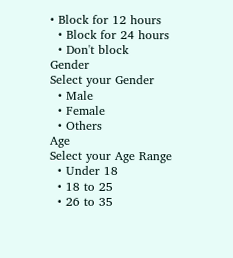• Block for 12 hours
  • Block for 24 hours
  • Don't block
Gender
Select your Gender
  • Male
  • Female
  • Others
Age
Select your Age Range
  • Under 18
  • 18 to 25
  • 26 to 35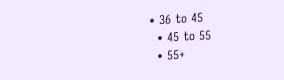• 36 to 45
  • 45 to 55
  • 55+